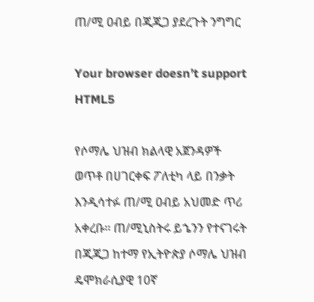ጠ/ሚ ዐብይ በጂጂጋ ያደረጉት ንግግር

Your browser doesn’t support HTML5

የሶማሌ ህዝብ ክልላዊ አጀንዳዎች ወጥቶ በሀገርቀፍ ፖለቲካ ላይ በንቃት እንዲሳተፉ ጠ/ሚ ዐብይ አህመድ ጥሪ አቀረቡ፡፡ ጠ/ሚኒስትሩ ይኄንን የተናገሩት በጂጂጋ ከተማ የኢትዮጵያ ሶማሌ ህዝብ ዴሞክራሲያዊ 10ኛ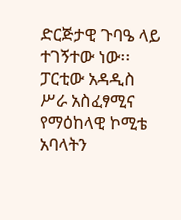ድርጅታዊ ጉባዔ ላይ ተገኝተው ነው፡፡ ፓርቲው አዳዲስ ሥራ አስፈፃሚና የማዕከላዊ ኮሚቴ አባላትን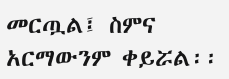መርጧል፤ ስምና አርማውንም ቀይሯል፡፡